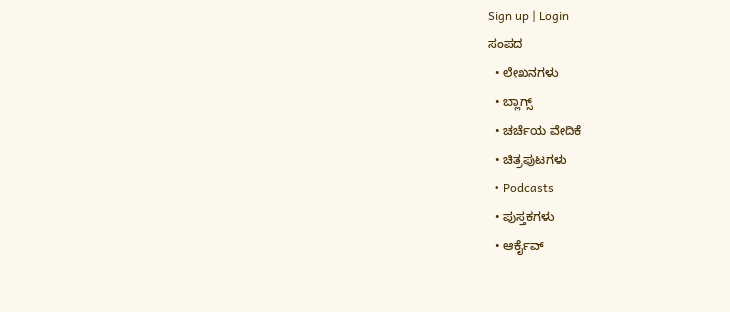Sign up | Login
ಸಂಪದ
  • ಲೇಖನಗಳು
  • ಬ್ಲಾಗ್ಸ್
  • ಚರ್ಚೆಯ ವೇದಿಕೆ
  • ಚಿತ್ರಪುಟಗಳು
  • Podcasts
  • ಪುಸ್ತಕಗಳು
  • ಆರ್ಕೈವ್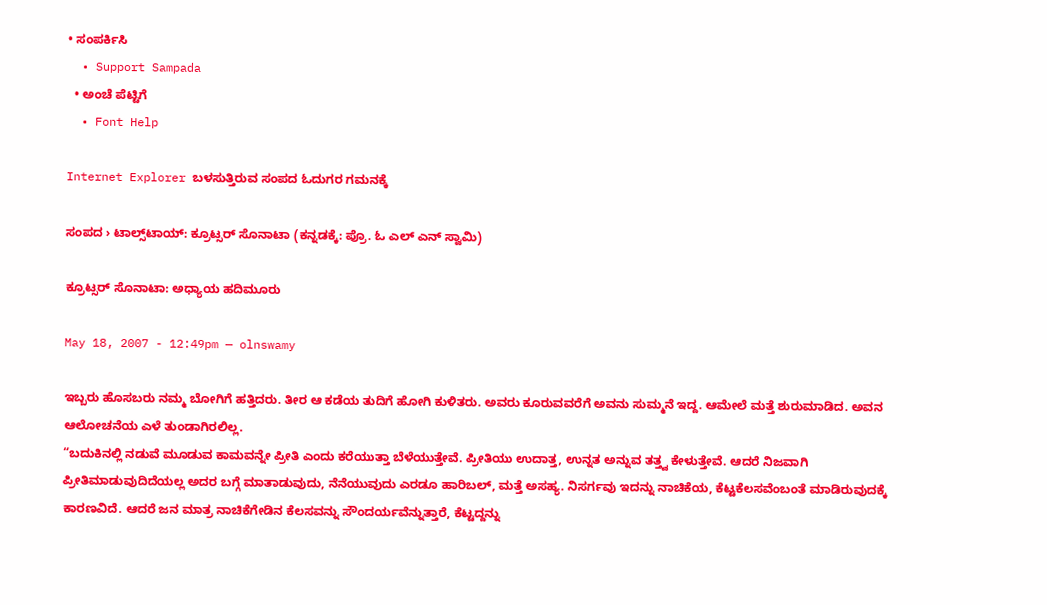• ಸಂಪರ್ಕಿಸಿ
  • Support Sampada
  • ಅಂಚೆ ಪೆಟ್ಟಿಗೆ
  • Font Help

Internet Explorer ಬಳಸುತ್ತಿರುವ ಸಂಪದ ಓದುಗರ ಗಮನಕ್ಕೆ

ಸಂಪದ › ಟಾಲ್ಸ್‌ಟಾಯ್: ಕ್ರೂಟ್ಸರ್ ಸೊನಾಟಾ (ಕನ್ನಡಕ್ಕೆ: ಪ್ರೊ. ಓ ಎಲ್ ಎನ್ ಸ್ವಾಮಿ)

ಕ್ರೂಟ್ಸರ್ ಸೊನಾಟಾ: ಅಧ್ಯಾಯ ಹದಿಮೂರು

May 18, 2007 - 12:49pm — olnswamy

ಇಬ್ಬರು ಹೊಸಬರು ನಮ್ಮ ಬೋಗಿಗೆ ಹತ್ತಿದರು. ತೀರ ಆ ಕಡೆಯ ತುದಿಗೆ ಹೋಗಿ ಕುಳಿತರು. ಅವರು ಕೂರುವವರೆಗೆ ಅವನು ಸುಮ್ಮನೆ ಇದ್ದ. ಆಮೇಲೆ ಮತ್ತೆ ಶುರುಮಾಡಿದ. ಅವನ ಆಲೋಚನೆಯ ಎಳೆ ತುಂಡಾಗಿರಲಿಲ್ಲ.
“ಬದುಕಿನಲ್ಲಿ ನಡುವೆ ಮೂಡುವ ಕಾಮವನ್ನೇ ಪ್ರೀತಿ ಎಂದು ಕರೆಯುತ್ತಾ ಬೆಳೆಯುತ್ತೇವೆ. ಪ್ರೀತಿಯು ಉದಾತ್ತ, ಉನ್ನತ ಅನ್ನುವ ತತ್ತ್ವ ಕೇಳುತ್ತೇವೆ. ಆದರೆ ನಿಜವಾಗಿ ಪ್ರೀತಿಮಾಡುವುದಿದೆಯಲ್ಲ ಅದರ ಬಗ್ಗೆ ಮಾತಾಡುವುದು, ನೆನೆಯುವುದು ಎರಡೂ ಹಾರಿಬಲ್, ಮತ್ತೆ ಅಸಹ್ಯ. ನಿಸರ್ಗವು ಇದನ್ನು ನಾಚಿಕೆಯ, ಕೆಟ್ಟಕೆಲಸವೆಂಬಂತೆ ಮಾಡಿರುವುದಕ್ಕೆ ಕಾರಣವಿದೆ. ಆದರೆ ಜನ ಮಾತ್ರ ನಾಚಿಕೆಗೇಡಿನ ಕೆಲಸವನ್ನು ಸೌಂದರ್ಯವೆನ್ನುತ್ತಾರೆ, ಕೆಟ್ಟದ್ದನ್ನು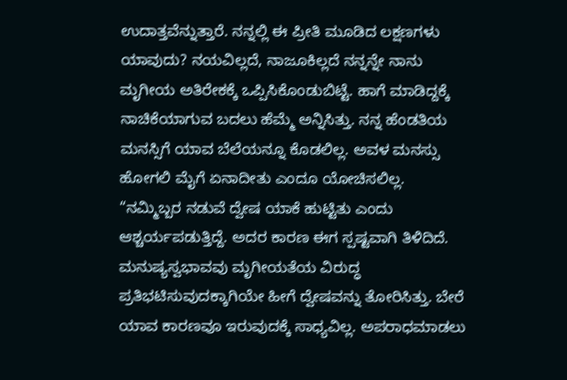ಉದಾತ್ತವೆನ್ನುತ್ತಾರೆ. ನನ್ನಲ್ಲಿ ಈ ಪ್ರೀತಿ ಮೂಡಿದ ಲಕ್ಷಣಗಳು ಯಾವುದು? ನಯವಿಲ್ಲದೆ, ನಾಜೂಕಿಲ್ಲದೆ ನನ್ನನ್ನೇ ನಾನು ಮೃಗೀಯ ಅತಿರೇಕಕ್ಕೆ ಒಪ್ಪಿಸಿಕೊಂಡುಬಿಟ್ಟೆ. ಹಾಗೆ ಮಾಡಿದ್ದಕ್ಕೆ ನಾಚಿಕೆಯಾಗುವ ಬದಲು ಹೆಮ್ಮೆ ಅನ್ನಿಸಿತ್ತು. ನನ್ನ ಹೆಂಡತಿಯ ಮನಸ್ಸಿಗೆ ಯಾವ ಬೆಲೆಯನ್ನೂ ಕೊಡಲಿಲ್ಲ. ಅವಳ ಮನಸ್ಸು ಹೋಗಲಿ ಮೈಗೆ ಏನಾದೀತು ಎಂದೂ ಯೋಚಿಸಲಿಲ್ಲ.
“ನಮ್ಮಿಬ್ಬರ ನಡುವೆ ದ್ವೇಷ ಯಾಕೆ ಹುಟ್ಟಿತು ಎಂದು ಆಶ್ಚರ್ಯಪಡುತ್ತಿದ್ದೆ. ಅದರ ಕಾರಣ ಈಗ ಸ್ಪಷ್ಟವಾಗಿ ತಿಳಿದಿದೆ. ಮನುಷ್ಯಸ್ವಭಾವವು ಮೃಗೀಯತೆಯ ವಿರುದ್ಧ ಪ್ರತಿಭಟಿಸುವುದಕ್ಕಾಗಿಯೇ ಹೀಗೆ ದ್ವೇಷವನ್ನು ತೋರಿಸಿತ್ತು. ಬೇರೆ ಯಾವ ಕಾರಣವೂ ಇರುವುದಕ್ಕೆ ಸಾಧ್ಯವಿಲ್ಲ. ಅಪರಾಧಮಾಡಲು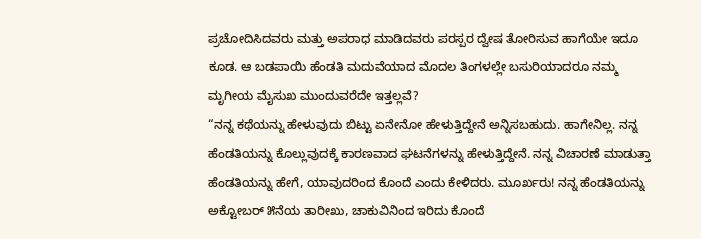ಪ್ರಚೋದಿಸಿದವರು ಮತ್ತು ಅಪರಾಧ ಮಾಡಿದವರು ಪರಸ್ಪರ ದ್ವೇಷ ತೋರಿಸುವ ಹಾಗೆಯೇ ಇದೂ ಕೂಡ. ಆ ಬಡಪಾಯಿ ಹೆಂಡತಿ ಮದುವೆಯಾದ ಮೊದಲ ತಿಂಗಳಲ್ಲೇ ಬಸುರಿಯಾದರೂ ನಮ್ಮ ಮೃಗೀಯ ಮೈಸುಖ ಮುಂದುವರೆದೇ ಇತ್ತಲ್ಲವೆ?
“ನನ್ನ ಕಥೆಯನ್ನು ಹೇಳುವುದು ಬಿಟ್ಟು ಏನೇನೋ ಹೇಳುತ್ತಿದ್ದೇನೆ ಅನ್ನಿಸಬಹುದು. ಹಾಗೇನಿಲ್ಲ. ನನ್ನ ಹೆಂಡತಿಯನ್ನು ಕೊಲ್ಲುವುದಕ್ಕೆ ಕಾರಣವಾದ ಘಟನೆಗಳನ್ನು ಹೇಳುತ್ತಿದ್ದೇನೆ. ನನ್ನ ವಿಚಾರಣೆ ಮಾಡುತ್ತಾ ಹೆಂಡತಿಯನ್ನು ಹೇಗೆ, ಯಾವುದರಿಂದ ಕೊಂದೆ ಎಂದು ಕೇಳಿದರು. ಮೂರ್ಖರು! ನನ್ನ ಹೆಂಡತಿಯನ್ನು ಅಕ್ಟೋಬರ್ ೫ನೆಯ ತಾರೀಖು, ಚಾಕುವಿನಿಂದ ಇರಿದು ಕೊಂದೆ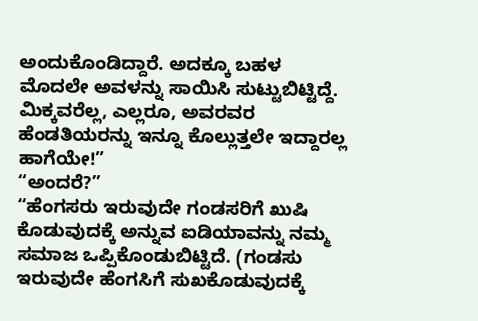ಅಂದುಕೊಂಡಿದ್ದಾರೆ. ಅದಕ್ಕೂ ಬಹಳ ಮೊದಲೇ ಅವಳನ್ನು ಸಾಯಿಸಿ ಸುಟ್ಟುಬಿಟ್ಟಿದ್ದೆ. ಮಿಕ್ಕವರೆಲ್ಲ, ಎಲ್ಲರೂ, ಅವರವರ ಹೆಂಡತಿಯರನ್ನು ಇನ್ನೂ ಕೊಲ್ಲುತ್ತಲೇ ಇದ್ದಾರಲ್ಲ ಹಾಗೆಯೇ!”
“ಅಂದರೆ?”
“ಹೆಂಗಸರು ಇರುವುದೇ ಗಂಡಸರಿಗೆ ಖುಷಿ ಕೊಡುವುದಕ್ಕೆ ಅನ್ನುವ ಐಡಿಯಾವನ್ನು ನಮ್ಮ ಸಮಾಜ ಒಪ್ಪಿಕೊಂಡುಬಿಟ್ಟಿದೆ. (ಗಂಡಸು ಇರುವುದೇ ಹೆಂಗಸಿಗೆ ಸುಖಕೊಡುವುದಕ್ಕೆ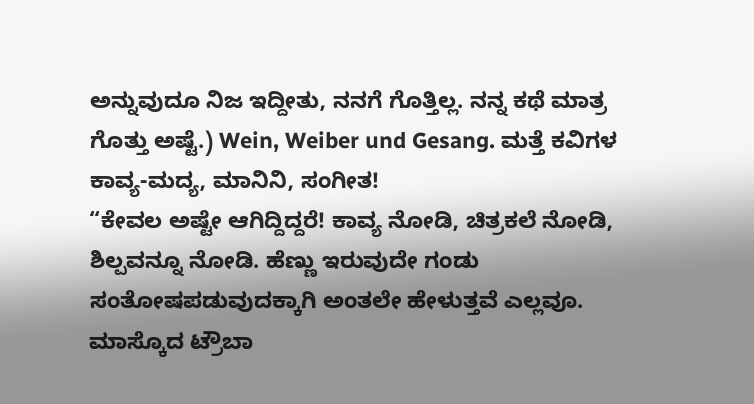ಅನ್ನುವುದೂ ನಿಜ ಇದ್ದೀತು, ನನಗೆ ಗೊತ್ತಿಲ್ಲ. ನನ್ನ ಕಥೆ ಮಾತ್ರ ಗೊತ್ತು ಅಷ್ಟೆ.) Wein, Weiber und Gesang. ಮತ್ತೆ ಕವಿಗಳ ಕಾವ್ಯ-ಮದ್ಯ, ಮಾನಿನಿ, ಸಂಗೀತ!
“ಕೇವಲ ಅಷ್ಟೇ ಆಗಿದ್ದಿದ್ದರೆ! ಕಾವ್ಯ ನೋಡಿ, ಚಿತ್ರಕಲೆ ನೋಡಿ, ಶಿಲ್ಪವನ್ನೂ ನೋಡಿ. ಹೆಣ್ಣು ಇರುವುದೇ ಗಂಡು ಸಂತೋಷಪಡುವುದಕ್ಕಾಗಿ ಅಂತಲೇ ಹೇಳುತ್ತವೆ ಎಲ್ಲವೂ. ಮಾಸ್ಕೊದ ಟ್ರೌಬಾ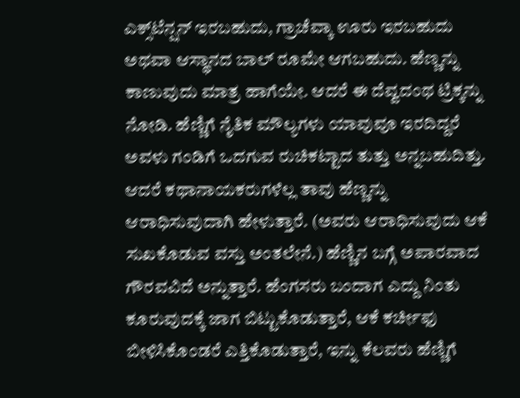ಎಕ್ಸ್‌ಟೆನ್ಷನ್ ಇರಬಹುದು, ಗ್ರಾಚೆವ್ಕಾ ಊರು ಇರಬಹುದು ಅಥವಾ ಆಸ್ಥಾನದ ಬಾಲ್ ರೂಮೇ ಆಗಬಹುದು. ಹೆಣ್ಣನ್ನು ಕಾಣುವುದು ಮಾತ್ರ ಹಾಗೆಯೇ. ಆದರೆ ಈ ದೆವ್ವದಂಥ ಟ್ರಿಕ್ಕನ್ನು ನೋಡಿ. ಹೆಣ್ಣಿಗೆ ನೈತಿಕ ಮೌಲ್ಯಗಳು ಯಾವುವೂ ಇರದಿದ್ದರೆ ಅವಳು ಗಂಡಿಗೆ ಒದಗುವ ರುಚಿಕಟ್ಟಾದ ತುತ್ತು ಅನ್ನಬಹುದಿತ್ತು. ಆದರೆ ಕಥಾನಾಯಕರುಗಳೆಲ್ಲ ತಾವು ಹೆಣ್ಣನ್ನು ಆರಾಧಿಸುವುದಾಗಿ ಹೇಳುತ್ತಾರೆ. (ಅವರು ಆರಾಧಿಸುವುದು ಆಕೆ ಸುಖಕೊಡುವ ವಸ್ತು ಅಂತಲೇನೆ.) ಹೆಣ್ಣಿನ ಬಗ್ಗೆ ಅಪಾರವಾದ ಗೌರವವಿದೆ ಅನ್ನುತ್ತಾರೆ. ಹೆಂಗಸರು ಬಂದಾಗ ಎದ್ದು ನಿಂತು ಕೂರುವುದಕ್ಕೆ ಜಾಗ ಬಿಟ್ಟುಕೊಡುತ್ತಾರೆ, ಆಕೆ ಕರ್ಚೀಫು ಬೀಳಿಸಿಕೊಂಡರೆ ಎತ್ತಿಕೊಡುತ್ತಾರೆ, ಇನ್ನು ಕೆಲವರು ಹೆಣ್ಣಿಗೆ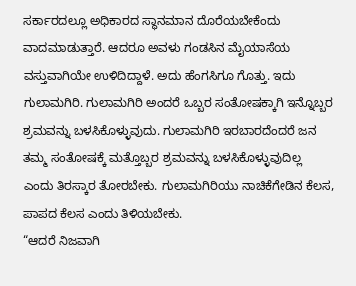ಸರ್ಕಾರದಲ್ಲೂ ಅಧಿಕಾರದ ಸ್ಥಾನಮಾನ ದೊರೆಯಬೇಕೆಂದು ವಾದಮಾಡುತ್ತಾರೆ. ಆದರೂ ಅವಳು ಗಂಡಸಿನ ಮೈಯಾಸೆಯ ವಸ್ತುವಾಗಿಯೇ ಉಳಿದಿದ್ದಾಳೆ. ಅದು ಹೆಂಗಸಿಗೂ ಗೊತ್ತು. ಇದು ಗುಲಾಮಗಿರಿ. ಗುಲಾಮಗಿರಿ ಅಂದರೆ ಒಬ್ಬರ ಸಂತೋಷಕ್ಕಾಗಿ ಇನ್ನೊಬ್ಬರ ಶ್ರಮವನ್ನು ಬಳಸಿಕೊಳ್ಳುವುದು. ಗುಲಾಮಗಿರಿ ಇರಬಾರದೆಂದರೆ ಜನ ತಮ್ಮ ಸಂತೋಷಕ್ಕೆ ಮತ್ತೊಬ್ಬರ ಶ್ರಮವನ್ನು ಬಳಸಿಕೊಳ್ಳುವುದಿಲ್ಲ ಎಂದು ತಿರಸ್ಕಾರ ತೋರಬೇಕು. ಗುಲಾಮಗಿರಿಯು ನಾಚಿಕೆಗೇಡಿನ ಕೆಲಸ, ಪಾಪದ ಕೆಲಸ ಎಂದು ತಿಳಿಯಬೇಕು.
“ಆದರೆ ನಿಜವಾಗಿ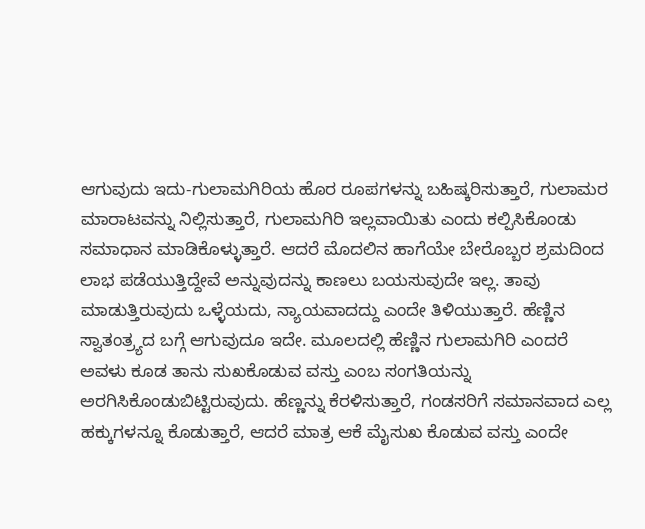ಆಗುವುದು ಇದು-ಗುಲಾಮಗಿರಿಯ ಹೊರ ರೂಪಗಳನ್ನು ಬಹಿಷ್ಕರಿಸುತ್ತಾರೆ, ಗುಲಾಮರ ಮಾರಾಟವನ್ನು ನಿಲ್ಲಿಸುತ್ತಾರೆ, ಗುಲಾಮಗಿರಿ ಇಲ್ಲವಾಯಿತು ಎಂದು ಕಲ್ಪಿಸಿಕೊಂಡು ಸಮಾಧಾನ ಮಾಡಿಕೊಳ್ಳುತ್ತಾರೆ. ಆದರೆ ಮೊದಲಿನ ಹಾಗೆಯೇ ಬೇರೊಬ್ಬರ ಶ್ರಮದಿಂದ ಲಾಭ ಪಡೆಯುತ್ತಿದ್ದೇವೆ ಅನ್ನುವುದನ್ನು ಕಾಣಲು ಬಯಸುವುದೇ ಇಲ್ಲ. ತಾವು ಮಾಡುತ್ತಿರುವುದು ಒಳ್ಳೆಯದು, ನ್ಯಾಯವಾದದ್ದು ಎಂದೇ ತಿಳಿಯುತ್ತಾರೆ. ಹೆಣ್ಣಿನ ಸ್ವಾತಂತ್ರ್ಯದ ಬಗ್ಗೆ ಆಗುವುದೂ ಇದೇ. ಮೂಲದಲ್ಲಿ ಹೆಣ್ಣಿನ ಗುಲಾಮಗಿರಿ ಎಂದರೆ ಅವಳು ಕೂಡ ತಾನು ಸುಖಕೊಡುವ ವಸ್ತು ಎಂಬ ಸಂಗತಿಯನ್ನು ಅರಗಿಸಿಕೊಂಡುಬಿಟ್ಟಿರುವುದು. ಹೆಣ್ಣನ್ನು ಕೆರಳಿಸುತ್ತಾರೆ, ಗಂಡಸರಿಗೆ ಸಮಾನವಾದ ಎಲ್ಲ ಹಕ್ಕುಗಳನ್ನೂ ಕೊಡುತ್ತಾರೆ, ಆದರೆ ಮಾತ್ರ ಆಕೆ ಮೈಸುಖ ಕೊಡುವ ವಸ್ತು ಎಂದೇ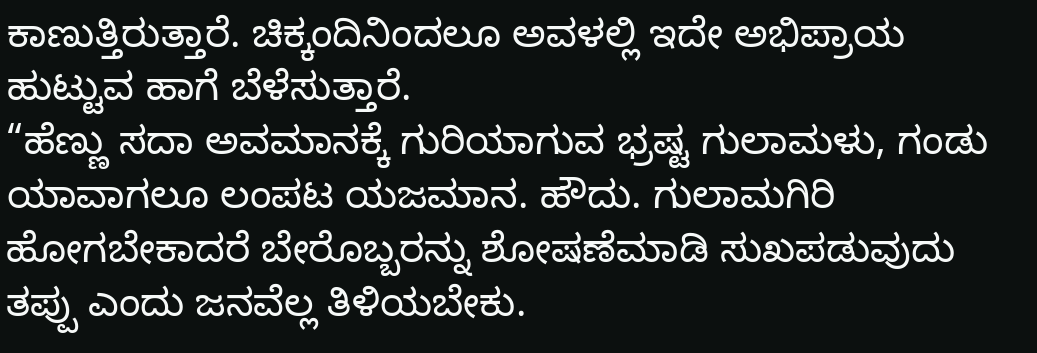ಕಾಣುತ್ತಿರುತ್ತಾರೆ. ಚಿಕ್ಕಂದಿನಿಂದಲೂ ಅವಳಲ್ಲಿ ಇದೇ ಅಭಿಪ್ರಾಯ ಹುಟ್ಟುವ ಹಾಗೆ ಬೆಳೆಸುತ್ತಾರೆ.
“ಹೆಣ್ಣು ಸದಾ ಅವಮಾನಕ್ಕೆ ಗುರಿಯಾಗುವ ಭ್ರಷ್ಟ ಗುಲಾಮಳು, ಗಂಡು ಯಾವಾಗಲೂ ಲಂಪಟ ಯಜಮಾನ. ಹೌದು. ಗುಲಾಮಗಿರಿ ಹೋಗಬೇಕಾದರೆ ಬೇರೊಬ್ಬರನ್ನು ಶೋಷಣೆಮಾಡಿ ಸುಖಪಡುವುದು ತಪ್ಪು ಎಂದು ಜನವೆಲ್ಲ ತಿಳಿಯಬೇಕು.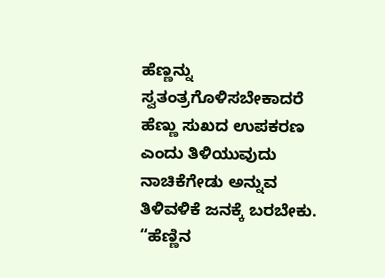ಹೆಣ್ಣನ್ನು ಸ್ವತಂತ್ರಗೊಳಿಸಬೇಕಾದರೆ ಹೆಣ್ಣು ಸುಖದ ಉಪಕರಣ ಎಂದು ತಿಳಿಯುವುದು ನಾಚಿಕೆಗೇಡು ಅನ್ನುವ ತಿಳಿವಳಿಕೆ ಜನಕ್ಕೆ ಬರಬೇಕು.
“ಹೆಣ್ಣಿನ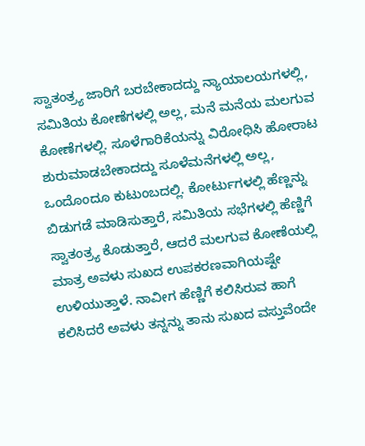ಸ್ವಾತಂತ್ರ್ಯ ಜಾರಿಗೆ ಬರಬೇಕಾದದ್ದು ನ್ಯಾಯಾಲಯಗಳಲ್ಲಿ, ಸಮಿತಿಯ ಕೋಣೆಗಳಲ್ಲಿ ಅಲ್ಲ, ಮನೆ ಮನೆಯ ಮಲಗುವ ಕೋಣೆಗಳಲ್ಲಿ. ಸೂಳೆಗಾರಿಕೆಯನ್ನು ವಿರೋಧಿಸಿ ಹೋರಾಟ ಶುರುಮಾಡಬೇಕಾದದ್ದು ಸೂಳೆಮನೆಗಳಲ್ಲಿ ಅಲ್ಲ, ಒಂದೊಂದೂ ಕುಟುಂಬದಲ್ಲಿ. ಕೋರ್ಟುಗಳಲ್ಲಿ ಹೆಣ್ಣನ್ನು ಬಿಡುಗಡೆ ಮಾಡಿಸುತ್ತಾರೆ, ಸಮಿತಿಯ ಸಭೆಗಳಲ್ಲಿ ಹೆಣ್ಣಿಗೆ ಸ್ವಾತಂತ್ರ್ಯ ಕೊಡುತ್ತಾರೆ, ಆದರೆ ಮಲಗುವ ಕೋಣೆಯಲ್ಲಿ ಮಾತ್ರ ಅವಳು ಸುಖದ ಉಪಕರಣವಾಗಿಯಷ್ಟೇ ಉಳಿಯುತ್ತಾಳೆ. ನಾವೀಗ ಹೆಣ್ಣಿಗೆ ಕಲಿಸಿರುವ ಹಾಗೆ ಕಲಿಸಿದರೆ ಅವಳು ತನ್ನನ್ನು ತಾನು ಸುಖದ ವಸ್ತುವೆಂದೇ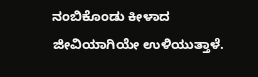ನಂಬಿಕೊಂಡು ಕೀಳಾದ ಜೀವಿಯಾಗಿಯೇ ಉಳಿಯುತ್ತಾಳೆ.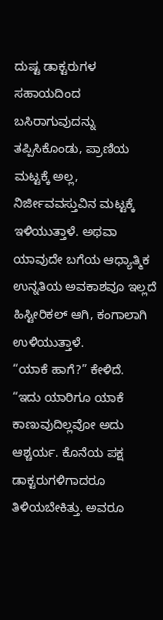ದುಷ್ಟ ಡಾಕ್ಟರುಗಳ ಸಹಾಯದಿಂದ ಬಸಿರಾಗುವುದನ್ನು ತಪ್ಪಿಸಿಕೊಂಡು, ಪ್ರಾಣಿಯ ಮಟ್ಟಕ್ಕೆ ಅಲ್ಲ, ನಿರ್ಜೀವವಸ್ತುವಿನ ಮಟ್ಟಕ್ಕೆ ಇಳಿಯುತ್ತಾಳೆ. ಅಥವಾ ಯಾವುದೇ ಬಗೆಯ ಆಧ್ಯಾತ್ಮಿಕ ಉನ್ನತಿಯ ಅವಕಾಶವೂ ಇಲ್ಲದೆ ಹಿಸ್ಟೀರಿಕಲ್ ಆಗಿ, ಕಂಗಾಲಾಗಿ ಉಳಿಯುತ್ತಾಳೆ.
“ಯಾಕೆ ಹಾಗೆ?” ಕೇಳಿದೆ.
“ಇದು ಯಾರಿಗೂ ಯಾಕೆ ಕಾಣುವುದಿಲ್ಲವೋ ಅದು ಆಶ್ಚರ್ಯ. ಕೊನೆಯ ಪಕ್ಷ ಡಾಕ್ಟರುಗಳಿಗಾದರೂ ತಿಳಿಯಬೇಕಿತ್ತು. ಅವರೂ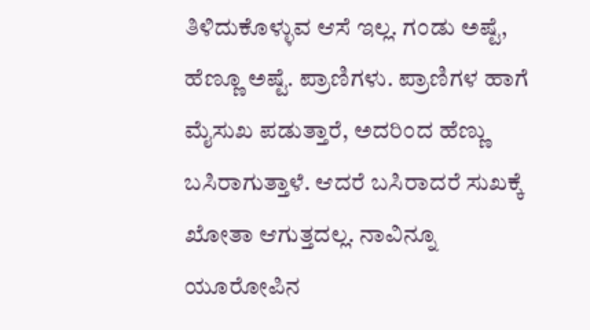ತಿಳಿದುಕೊಳ್ಳುವ ಆಸೆ ಇಲ್ಲ. ಗಂಡು ಅಷ್ಟೆ, ಹೆಣ್ಣೂ ಅಷ್ಟೆ. ಪ್ರಾಣಿಗಳು. ಪ್ರಾಣಿಗಳ ಹಾಗೆ ಮೈಸುಖ ಪಡುತ್ತಾರೆ, ಅದರಿಂದ ಹೆಣ್ಣು ಬಸಿರಾಗುತ್ತಾಳೆ. ಆದರೆ ಬಸಿರಾದರೆ ಸುಖಕ್ಕೆ ಖೋತಾ ಆಗುತ್ತದಲ್ಲ. ನಾವಿನ್ನೂ ಯೂರೋಪಿನ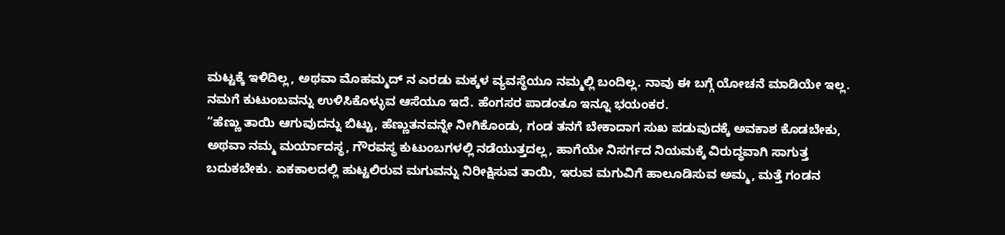ಮಟ್ಟಕ್ಕೆ ಇಳಿದಿಲ್ಲ, ಅಥವಾ ಮೊಹಮ್ಮದ್ ನ ಎರಡು ಮಕ್ಕಳ ವ್ಯವಸ್ಥೆಯೂ ನಮ್ಮಲ್ಲಿ ಬಂದಿಲ್ಲ. ನಾವು ಈ ಬಗ್ಗೆ ಯೋಚನೆ ಮಾಡಿಯೇ ಇಲ್ಲ. ನಮಗೆ ಕುಟುಂಬವನ್ನು ಉಳಿಸಿಕೊಳ್ಳುವ ಆಸೆಯೂ ಇದೆ. ಹೆಂಗಸರ ಪಾಡಂತೂ ಇನ್ನೂ ಭಯಂಕರ.
“ಹೆಣ್ಣು ತಾಯಿ ಆಗುವುದನ್ನು ಬಿಟ್ಟು, ಹೆಣ್ಣುತನವನ್ನೇ ನೀಗಿಕೊಂಡು, ಗಂಡ ತನಗೆ ಬೇಕಾದಾಗ ಸುಖ ಪಡುವುದಕ್ಕೆ ಅವಕಾಶ ಕೊಡಬೇಕು, ಅಥವಾ ನಮ್ಮ ಮರ್ಯಾದಸ್ಥ, ಗೌರವಸ್ಥ ಕುಟುಂಬಗಳಲ್ಲಿ ನಡೆಯುತ್ತದಲ್ಲ, ಹಾಗೆಯೇ ನಿಸರ್ಗದ ನಿಯಮಕ್ಕೆ ವಿರುದ್ಧವಾಗಿ ಸಾಗುತ್ತ ಬದುಕಬೇಕು. ಏಕಕಾಲದಲ್ಲಿ ಹುಟ್ಟಲಿರುವ ಮಗುವನ್ನು ನಿರೀಕ್ಷಿಸುವ ತಾಯಿ, ಇರುವ ಮಗುವಿಗೆ ಹಾಲೂಡಿಸುವ ಅಮ್ಮ, ಮತ್ತೆ ಗಂಡನ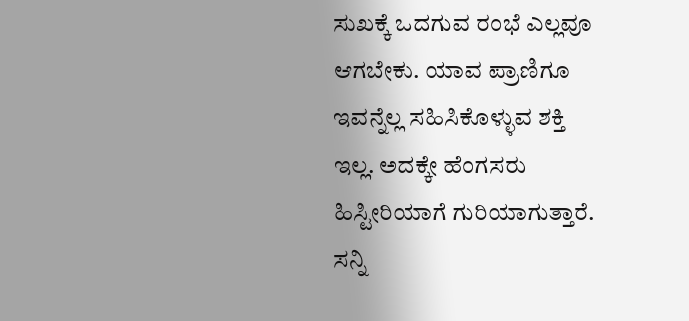ಸುಖಕ್ಕೆ ಒದಗುವ ರಂಭೆ ಎಲ್ಲವೂ ಆಗಬೇಕು. ಯಾವ ಪ್ರಾಣಿಗೂ ಇವನ್ನೆಲ್ಲ ಸಹಿಸಿಕೊಳ್ಳುವ ಶಕ್ತಿ ಇಲ್ಲ. ಅದಕ್ಕೇ ಹೆಂಗಸರು ಹಿಸ್ಟೀರಿಯಾಗೆ ಗುರಿಯಾಗುತ್ತಾರೆ. ಸನ್ನಿ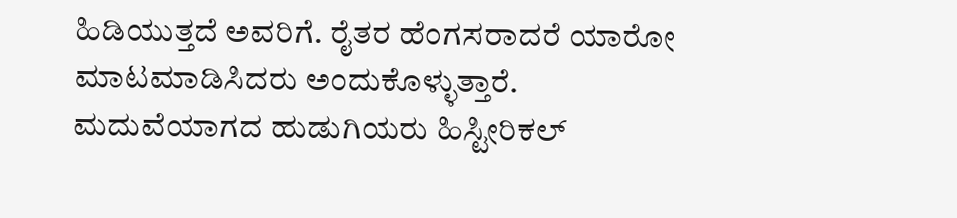ಹಿಡಿಯುತ್ತದೆ ಅವರಿಗೆ. ರೈತರ ಹೆಂಗಸರಾದರೆ ಯಾರೋ ಮಾಟಮಾಡಿಸಿದರು ಅಂದುಕೊಳ್ಳುತ್ತಾರೆ. ಮದುವೆಯಾಗದ ಹುಡುಗಿಯರು ಹಿಸ್ಟೀರಿಕಲ್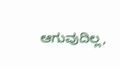ಆಗುವುದಿಲ್ಲ,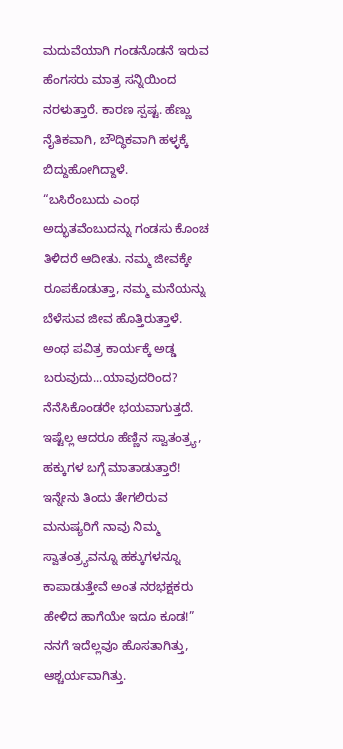ಮದುವೆಯಾಗಿ ಗಂಡನೊಡನೆ ಇರುವ ಹೆಂಗಸರು ಮಾತ್ರ ಸನ್ನಿಯಿಂದ ನರಳುತ್ತಾರೆ. ಕಾರಣ ಸ್ಪಷ್ಟ. ಹೆಣ್ಣು ನೈತಿಕವಾಗಿ, ಬೌದ್ಧಿಕವಾಗಿ ಹಳ್ಳಕ್ಕೆ ಬಿದ್ದುಹೋಗಿದ್ದಾಳೆ.
“ಬಸಿರೆಂಬುದು ಎಂಥ ಅದ್ಭುತವೆಂಬುದನ್ನು ಗಂಡಸು ಕೊಂಚ ತಿಳಿದರೆ ಆದೀತು. ನಮ್ಮ ಜೀವಕ್ಕೇ ರೂಪಕೊಡುತ್ತಾ, ನಮ್ಮ ಮನೆಯನ್ನು ಬೆಳೆಸುವ ಜೀವ ಹೊತ್ತಿರುತ್ತಾಳೆ. ಅಂಥ ಪವಿತ್ರ ಕಾರ್ಯಕ್ಕೆ ಅಡ್ಡ ಬರುವುದು...ಯಾವುದರಿಂದ? ನೆನೆಸಿಕೊಂಡರೇ ಭಯವಾಗುತ್ತದೆ. ಇಷ್ಟೆಲ್ಲ ಆದರೂ ಹೆಣ್ಣಿನ ಸ್ವಾತಂತ್ರ್ಯ, ಹಕ್ಕುಗಳ ಬಗ್ಗೆ ಮಾತಾಡುತ್ತಾರೆ! ಇನ್ನೇನು ತಿಂದು ತೇಗಲಿರುವ ಮನುಷ್ಯರಿಗೆ ನಾವು ನಿಮ್ಮ ಸ್ವಾತಂತ್ರ್ಯವನ್ನೂ ಹಕ್ಕುಗಳನ್ನೂ ಕಾಪಾಡುತ್ತೇವೆ ಅಂತ ನರಭಕ್ಷಕರು ಹೇಳಿದ ಹಾಗೆಯೇ ಇದೂ ಕೂಡ!”
ನನಗೆ ಇದೆಲ್ಲವೂ ಹೊಸತಾಗಿತ್ತು, ಆಶ್ಚರ್ಯವಾಗಿತ್ತು.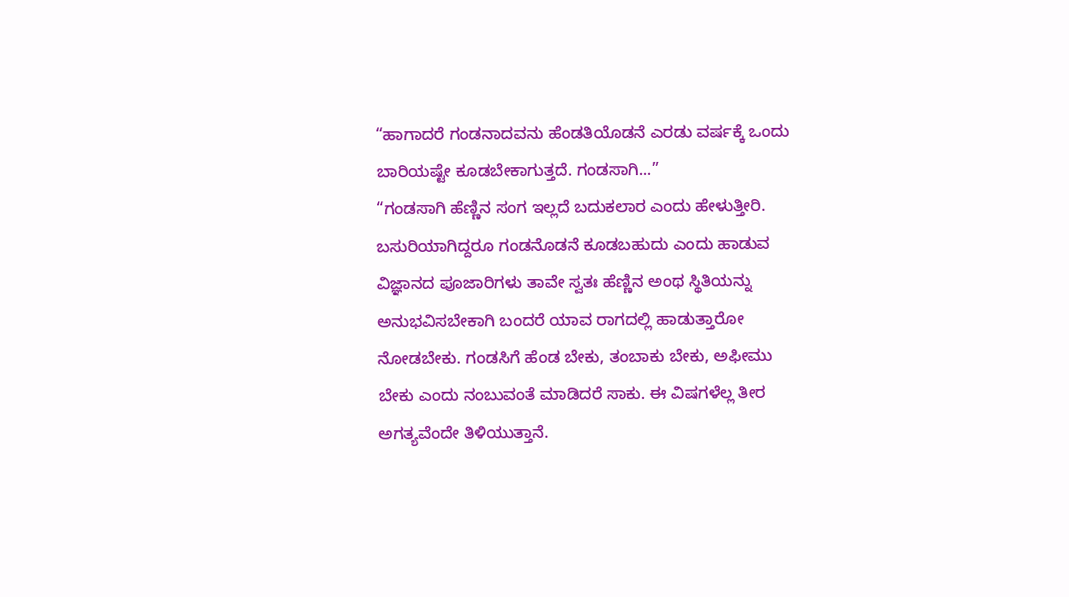“ಹಾಗಾದರೆ ಗಂಡನಾದವನು ಹೆಂಡತಿಯೊಡನೆ ಎರಡು ವರ್ಷಕ್ಕೆ ಒಂದು ಬಾರಿಯಷ್ಟೇ ಕೂಡಬೇಕಾಗುತ್ತದೆ. ಗಂಡಸಾಗಿ...”
“ಗಂಡಸಾಗಿ ಹೆಣ್ಣಿನ ಸಂಗ ಇಲ್ಲದೆ ಬದುಕಲಾರ ಎಂದು ಹೇಳುತ್ತೀರಿ. ಬಸುರಿಯಾಗಿದ್ದರೂ ಗಂಡನೊಡನೆ ಕೂಡಬಹುದು ಎಂದು ಹಾಡುವ ವಿಜ್ಞಾನದ ಪೂಜಾರಿಗಳು ತಾವೇ ಸ್ವತಃ ಹೆಣ್ಣಿನ ಅಂಥ ಸ್ಥಿತಿಯನ್ನು ಅನುಭವಿಸಬೇಕಾಗಿ ಬಂದರೆ ಯಾವ ರಾಗದಲ್ಲಿ ಹಾಡುತ್ತಾರೋ ನೋಡಬೇಕು. ಗಂಡಸಿಗೆ ಹೆಂಡ ಬೇಕು, ತಂಬಾಕು ಬೇಕು, ಅಫೀಮು ಬೇಕು ಎಂದು ನಂಬುವಂತೆ ಮಾಡಿದರೆ ಸಾಕು. ಈ ವಿಷಗಳೆಲ್ಲ ತೀರ ಅಗತ್ಯವೆಂದೇ ತಿಳಿಯುತ್ತಾನೆ.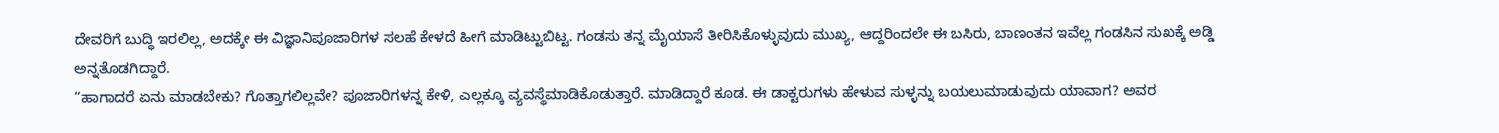ದೇವರಿಗೆ ಬುದ್ಧಿ ಇರಲಿಲ್ಲ, ಅದಕ್ಕೇ ಈ ವಿಜ್ಞಾನಿಪೂಜಾರಿಗಳ ಸಲಹೆ ಕೇಳದೆ ಹೀಗೆ ಮಾಡಿಟ್ಟುಬಿಟ್ಟ. ಗಂಡಸು ತನ್ನ ಮೈಯಾಸೆ ತೀರಿಸಿಕೊಳ್ಳುವುದು ಮುಖ್ಯ, ಆದ್ದರಿಂದಲೇ ಈ ಬಸಿರು, ಬಾಣಂತನ ಇವೆಲ್ಲ ಗಂಡಸಿನ ಸುಖಕ್ಕೆ ಅಡ್ಡಿ ಅನ್ನತೊಡಗಿದ್ದಾರೆ.
“ಹಾಗಾದರೆ ಏನು ಮಾಡಬೇಕು? ಗೊತ್ತಾಗಲಿಲ್ಲವೇ? ಪೂಜಾರಿಗಳನ್ನ ಕೇಳಿ, ಎಲ್ಲಕ್ಕೂ ವ್ಯವಸ್ಥೆಮಾಡಿಕೊಡುತ್ತಾರೆ. ಮಾಡಿದ್ದಾರೆ ಕೂಡ. ಈ ಡಾಕ್ಟರುಗಳು ಹೇಳುವ ಸುಳ್ಳನ್ನು ಬಯಲುಮಾಡುವುದು ಯಾವಾಗ? ಅವರ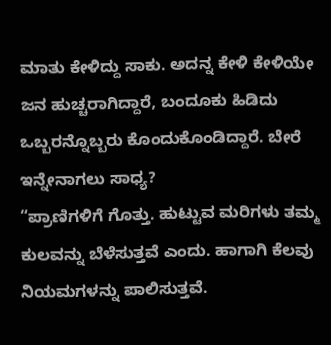ಮಾತು ಕೇಳಿದ್ದು ಸಾಕು. ಅದನ್ನ ಕೇಳಿ ಕೇಳಿಯೇ ಜನ ಹುಚ್ಚರಾಗಿದ್ದಾರೆ, ಬಂದೂಕು ಹಿಡಿದು ಒಬ್ಬರನ್ನೊಬ್ಬರು ಕೊಂದುಕೊಂಡಿದ್ದಾರೆ. ಬೇರೆ ಇನ್ನೇನಾಗಲು ಸಾಧ್ಯ?
“ಪ್ರಾಣಿಗಳಿಗೆ ಗೊತ್ತು. ಹುಟ್ಟುವ ಮರಿಗಳು ತಮ್ಮ ಕುಲವನ್ನು ಬೆಳೆಸುತ್ತವೆ ಎಂದು. ಹಾಗಾಗಿ ಕೆಲವು ನಿಯಮಗಳನ್ನು ಪಾಲಿಸುತ್ತವೆ.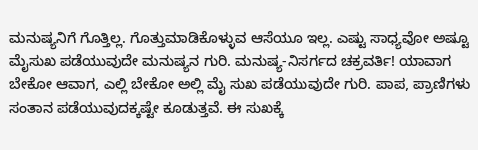ಮನುಷ್ಯನಿಗೆ ಗೊತ್ತಿಲ್ಲ. ಗೊತ್ತುಮಾಡಿಕೊಳ್ಳುವ ಆಸೆಯೂ ಇಲ್ಲ. ಎಷ್ಟು ಸಾಧ್ಯವೋ ಅಷ್ಟೂ ಮೈಸುಖ ಪಡೆಯುವುದೇ ಮನುಷ್ಯನ ಗುರಿ. ಮನುಷ್ಯ-ನಿಸರ್ಗದ ಚಕ್ರವರ್ತಿ! ಯಾವಾಗ ಬೇಕೋ ಆವಾಗ, ಎಲ್ಲಿ ಬೇಕೋ ಅಲ್ಲಿ ಮೈ ಸುಖ ಪಡೆಯುವುದೇ ಗುರಿ. ಪಾಪ, ಪ್ರಾಣಿಗಳು ಸಂತಾನ ಪಡೆಯುವುದಕ್ಕಷ್ಟೇ ಕೂಡುತ್ತವೆ. ಈ ಸುಖಕ್ಕೆ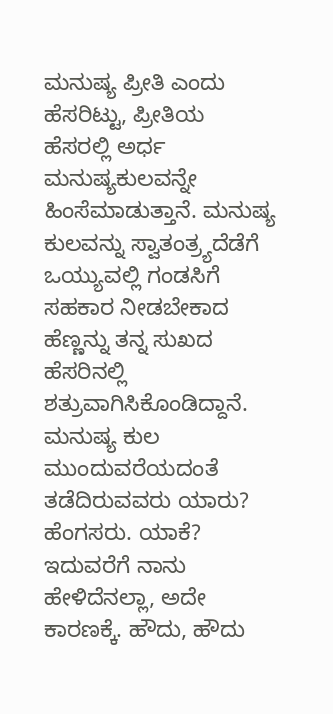ಮನುಷ್ಯ ಪ್ರೀತಿ ಎಂದು ಹೆಸರಿಟ್ಟು, ಪ್ರೀತಿಯ ಹೆಸರಲ್ಲಿ ಅರ್ಧ ಮನುಷ್ಯಕುಲವನ್ನೇ ಹಿಂಸೆಮಾಡುತ್ತಾನೆ. ಮನುಷ್ಯ ಕುಲವನ್ನು ಸ್ವಾತಂತ್ರ್ಯದೆಡೆಗೆ ಒಯ್ಯುವಲ್ಲಿ ಗಂಡಸಿಗೆ ಸಹಕಾರ ನೀಡಬೇಕಾದ ಹೆಣ್ಣನ್ನು ತನ್ನ ಸುಖದ ಹೆಸರಿನಲ್ಲಿ ಶತ್ರುವಾಗಿಸಿಕೊಂಡಿದ್ದಾನೆ. ಮನುಷ್ಯ ಕುಲ ಮುಂದುವರೆಯದಂತೆ ತಡೆದಿರುವವರು ಯಾರು? ಹೆಂಗಸರು. ಯಾಕೆ? ಇದುವರೆಗೆ ನಾನು ಹೇಳಿದೆನಲ್ಲಾ, ಅದೇ ಕಾರಣಕ್ಕೆ. ಹೌದು, ಹೌದು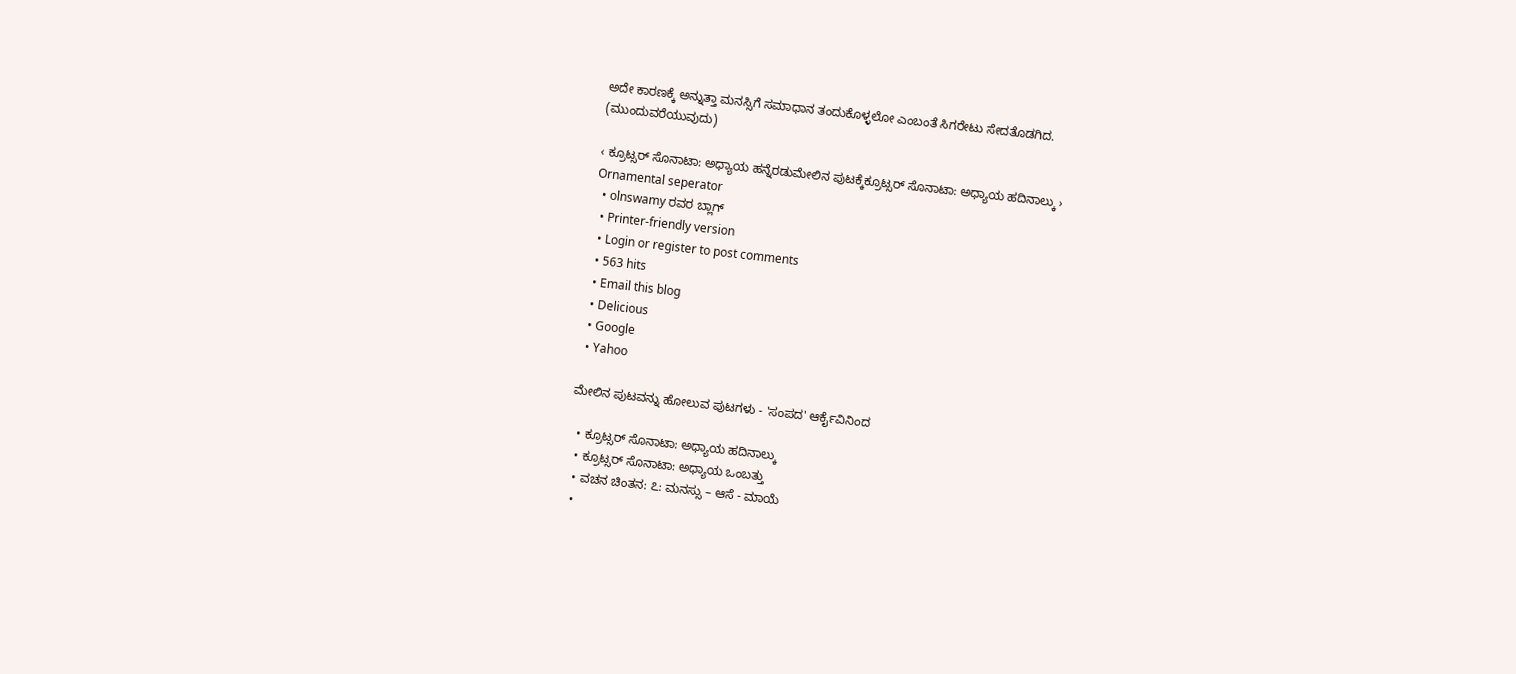ಅದೇ ಕಾರಣಕ್ಕೆ ಅನ್ನುತ್ತಾ ಮನಸ್ಸಿಗೆ ಸಮಾಧಾನ ತಂದುಕೊಳ್ಳಲೋ ಎಂಬಂತೆ ಸಿಗರೇಟು ಸೇದತೊಡಗಿದ.
(ಮುಂದುವರೆಯುವುದು)

‹ ಕ್ರೂಟ್ಸರ್ ಸೊನಾಟಾ: ಅಧ್ಯಾಯ ಹನ್ನೆರಡುಮೇಲಿನ ಪುಟಕ್ಕೆಕ್ರೂಟ್ಸರ್ ಸೊನಾಟಾ: ಅಧ್ಯಾಯ ಹದಿನಾಲ್ಕು ›
Ornamental seperator
  • olnswamy ರವರ ಬ್ಲಾಗ್
  • Printer-friendly version
  • Login or register to post comments
  • 563 hits
  • Email this blog
  • Delicious
  • Google
  • Yahoo

ಮೇಲಿನ ಪುಟವನ್ನು ಹೋಲುವ ಪುಟಗಳು - 'ಸಂಪದ' ಆರ್ಕೈವಿನಿಂದ

  • ಕ್ರೂಟ್ಸರ್ ಸೊನಾಟಾ: ಅಧ್ಯಾಯ ಹದಿನಾಲ್ಕು
  • ಕ್ರೂಟ್ಸರ್ ಸೊನಾಟಾ: ಅಧ್ಯಾಯ ಒಂಬತ್ತು
  • ವಚನ ಚಿಂತನ: ೭: ಮನಸ್ಸು – ಆಸೆ - ಮಾಯೆ
  •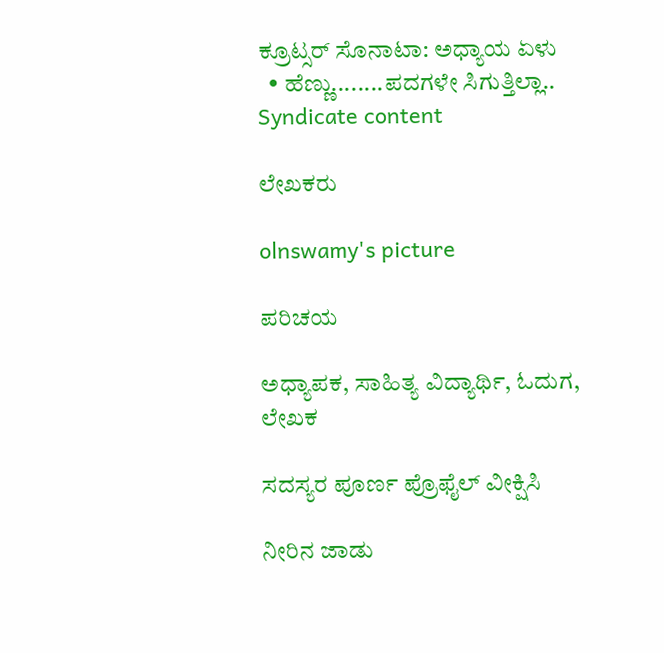ಕ್ರೂಟ್ಸರ್ ಸೊನಾಟಾ: ಅಧ್ಯಾಯ ಏಳು
  • ಹೆಣ್ಣು........ಪದಗಳೇ ಸಿಗುತ್ತಿಲ್ಲಾ..
Syndicate content

ಲೇಖಕರು

olnswamy's picture

ಪರಿಚಯ

ಅಧ್ಯಾಪಕ, ಸಾಹಿತ್ಯ ವಿದ್ಯಾರ್ಥಿ, ಓದುಗ, ಲೇಖಕ

ಸದಸ್ಯರ ಪೂರ್ಣ ಪ್ರೊಫೈಲ್ ವೀಕ್ಷಿಸಿ

ನೀರಿನ ಜಾಡು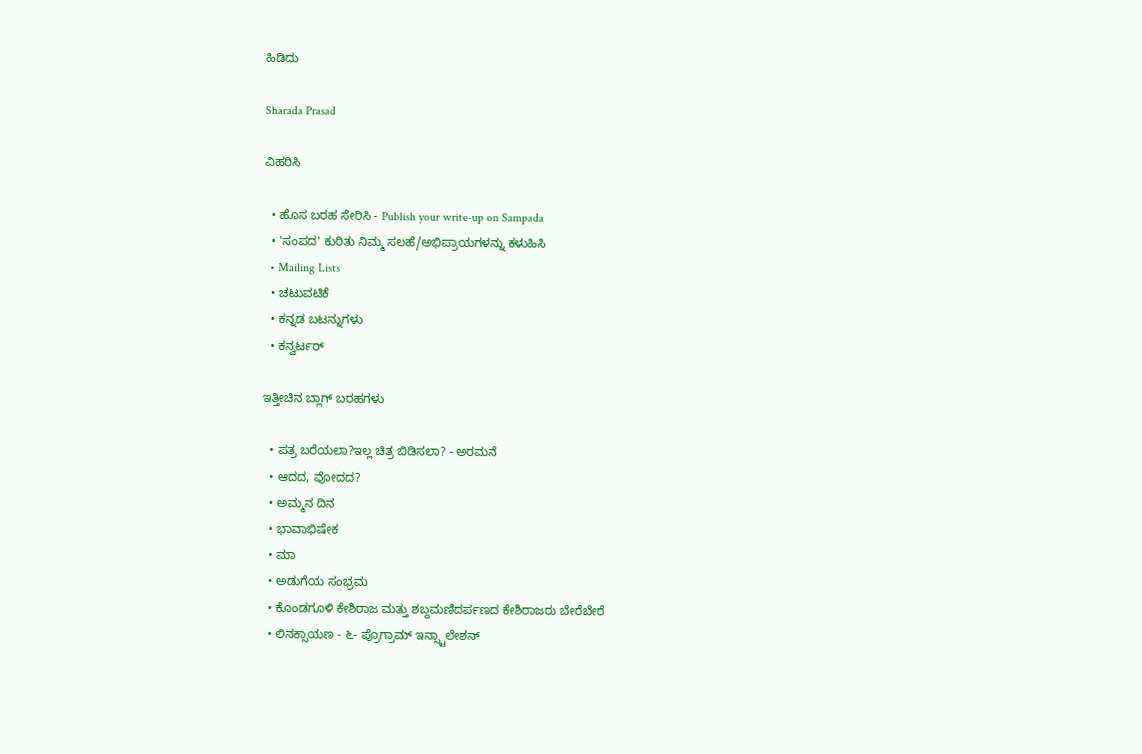ಹಿಡಿದು

Sharada Prasad

ವಿಹರಿಸಿ

  • ಹೊಸ ಬರಹ ಸೇರಿಸಿ - Publish your write-up on Sampada
  • 'ಸಂಪದ' ಕುರಿತು ನಿಮ್ಮ ಸಲಹೆ/ಅಭಿಪ್ರಾಯಗಳನ್ನು ಕಳುಹಿಸಿ
  • Mailing Lists
  • ಚಟುವಟಿಕೆ
  • ಕನ್ನಡ ಬಟನ್ನುಗಳು
  • ಕನ್ವರ್ಟರ್

ಇತ್ತೀಚಿನ ಬ್ಲಾಗ್ ಬರಹಗಳು

  • ಪತ್ರ ಬರೆಯಲಾ?ಇಲ್ಲ ಚಿತ್ರ ಬಿಡಿಸಲಾ? - ಅರಮನೆ
  • ಆದದ, ವೋದದ?
  • ಅಮ್ಮನ ದಿನ
  • ಭಾವಾಭಿಷೇಕ
  • ಮಾ
  • ಅಡುಗೆಯ ಸಂಭ್ರಮ
  • ಕೊಂಡಗೂಳಿ ಕೇಶಿರಾಜ ಮತ್ತು ಶಬ್ದಮಣಿದರ್ಪಣದ ಕೇಶಿರಾಜರು ಬೇರೆಬೇರೆ
  • ಲಿನಕ್ಸಾಯಣ - ೬- ಪ್ರೊಗ್ರಾಮ್ ಇನ್ಸ್ಟಾಲೇಶನ್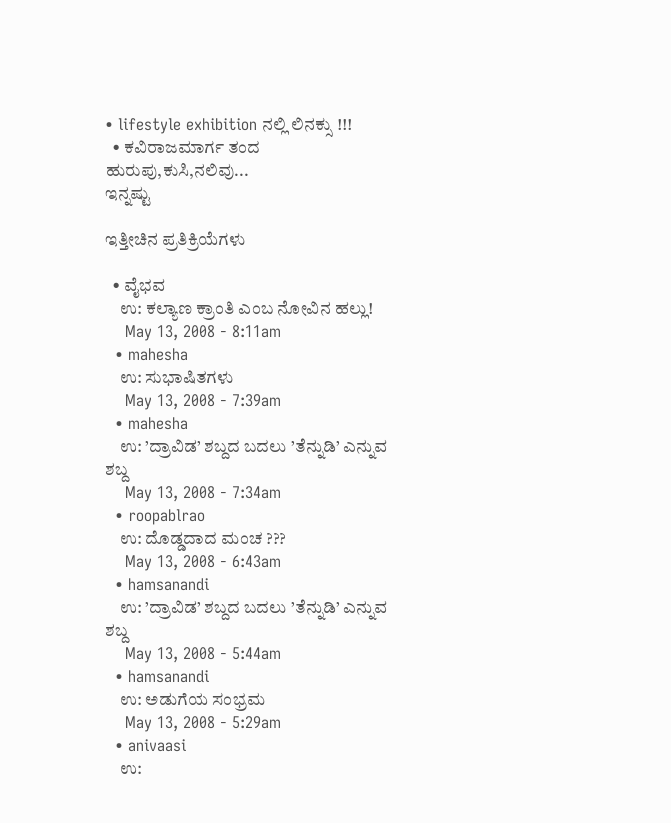• lifestyle exhibition ನಲ್ಲಿ ಲಿನಕ್ಸು !!!
  • ಕವಿರಾಜಮಾರ್ಗ ತಂದ ಹುರುಪು,ಕುಸಿ,ನಲಿವು...
ಇನ್ನಷ್ಟು

ಇತ್ತೀಚಿನ ಪ್ರತಿಕ್ರಿಯೆಗಳು

  • ವೈಭವ
    ಉ: ಕಲ್ಯಾಣ ಕ್ರಾಂತಿ ಎಂಬ ನೋವಿನ ಹಲ್ಲು!
    May 13, 2008 - 8:11am
  • mahesha
    ಉ: ಸುಭಾಷಿತಗಳು
    May 13, 2008 - 7:39am
  • mahesha
    ಉ: ’ದ್ರಾವಿಡ’ ಶಬ್ದದ ಬದಲು ’ತೆನ್ನುಡಿ’ ಎನ್ನುವ ಶಬ್ದ
    May 13, 2008 - 7:34am
  • roopablrao
    ಉ: ದೊಡ್ಡದಾದ ಮಂಚ ???
    May 13, 2008 - 6:43am
  • hamsanandi
    ಉ: ’ದ್ರಾವಿಡ’ ಶಬ್ದದ ಬದಲು ’ತೆನ್ನುಡಿ’ ಎನ್ನುವ ಶಬ್ದ
    May 13, 2008 - 5:44am
  • hamsanandi
    ಉ: ಅಡುಗೆಯ ಸಂಭ್ರಮ
    May 13, 2008 - 5:29am
  • anivaasi
    ಉ: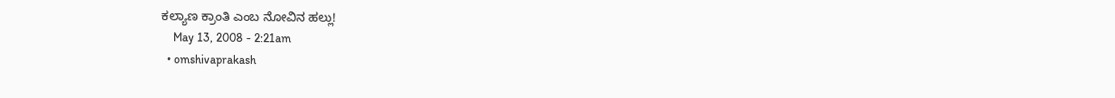ಕಲ್ಯಾಣ ಕ್ರಾಂತಿ ಎಂಬ ನೋವಿನ ಹಲ್ಲು!
    May 13, 2008 - 2:21am
  • omshivaprakash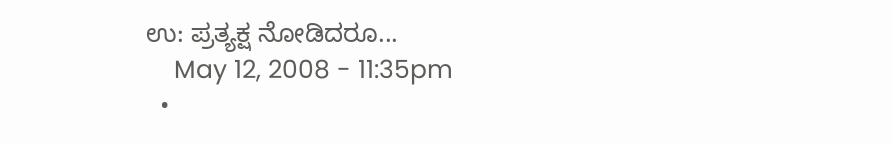ಉ: ಪ್ರತ್ಯಕ್ಷ ನೋಡಿದರೂ...
    May 12, 2008 - 11:35pm
  •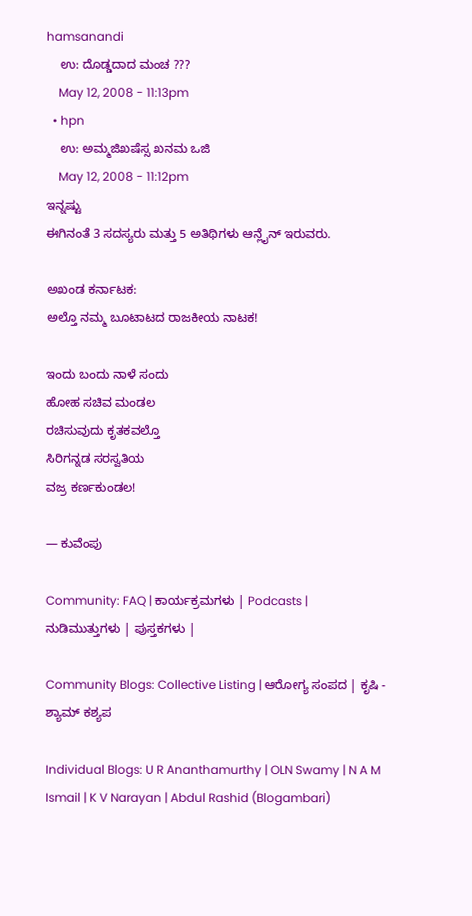hamsanandi
    ಉ: ದೊಡ್ಡದಾದ ಮಂಚ ???
    May 12, 2008 - 11:13pm
  • hpn
    ಉ: ಅಮ್ಮಜಿಖಷೆಸ್ಸ ಖನಮ ಒಜಿ
    May 12, 2008 - 11:12pm
ಇನ್ನಷ್ಟು
ಈಗಿನಂತೆ 3 ಸದಸ್ಯರು ಮತ್ತು 5 ಅತಿಥಿಗಳು ಆನ್ಲೈನ್ ಇರುವರು.

ಅಖಂಡ ಕರ್ನಾಟಕ:
ಅಲ್ತೊ ನಮ್ಮ ಬೂಟಾಟದ ರಾಜಕೀಯ ನಾಟಕ!

ಇಂದು ಬಂದು ನಾಳೆ ಸಂದು
ಹೋಹ ಸಚಿವ ಮಂಡಲ
ರಚಿಸುವುದು ಕೃತಕವಲ್ತೊ
ಸಿರಿಗನ್ನಡ ಸರಸ್ವತಿಯ
ವಜ್ರ ಕರ್ಣಕುಂಡಲ!

— ಕುವೆಂಪು

Community: FAQ | ಕಾರ್ಯಕ್ರಮಗಳು | Podcasts | ನುಡಿಮುತ್ತುಗಳು | ಪುಸ್ತಕಗಳು |

Community Blogs: Collective Listing | ಆರೋಗ್ಯ ಸಂಪದ | ಕೃಷಿ - ಶ್ಯಾಮ್ ಕಶ್ಯಪ

Individual Blogs: U R Ananthamurthy | OLN Swamy | N A M Ismail | K V Narayan | Abdul Rashid (Blogambari)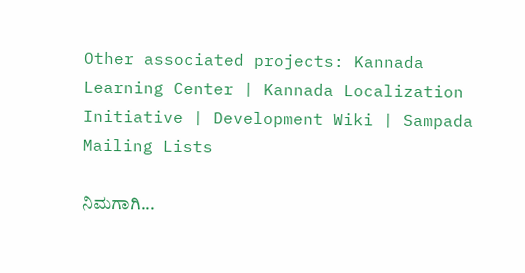Other associated projects: Kannada Learning Center | Kannada Localization Initiative | Development Wiki | Sampada Mailing Lists

ನಿಮಗಾಗಿ...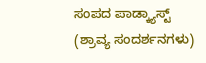ಸಂಪದ ಪಾಡ್ಕ್ಯಾಸ್ಟ್ (ಶ್ರಾವ್ಯ ಸಂದರ್ಶನಗಳು)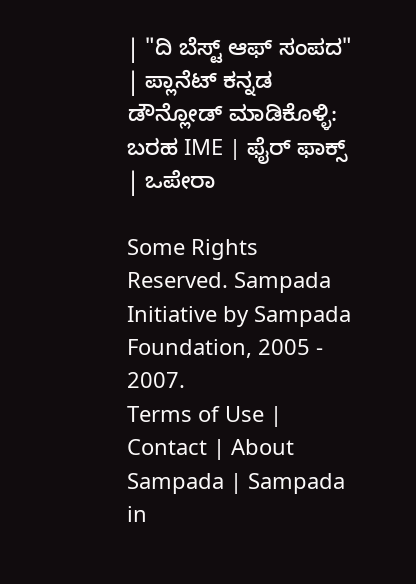| "ದಿ ಬೆಸ್ಟ್ ಆಫ್ ಸಂಪದ" | ಪ್ಲಾನೆಟ್ ಕನ್ನಡ
ಡೌನ್ಲೋಡ್ ಮಾಡಿಕೊಳ್ಳಿ: ಬರಹ IME | ಫೈರ್ ಫಾಕ್ಸ್ | ಒಪೇರಾ

Some Rights Reserved. Sampada Initiative by Sampada Foundation, 2005 - 2007.
Terms of Use | Contact | About Sampada | Sampada in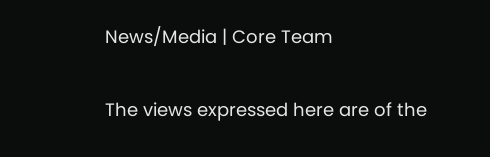News/Media | Core Team

The views expressed here are of the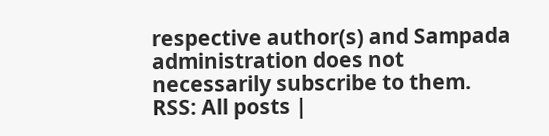respective author(s) and Sampada administration does not necessarily subscribe to them.
RSS: All posts |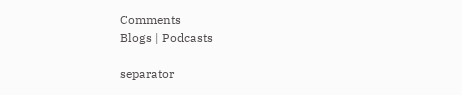Comments
Blogs | Podcasts

separator